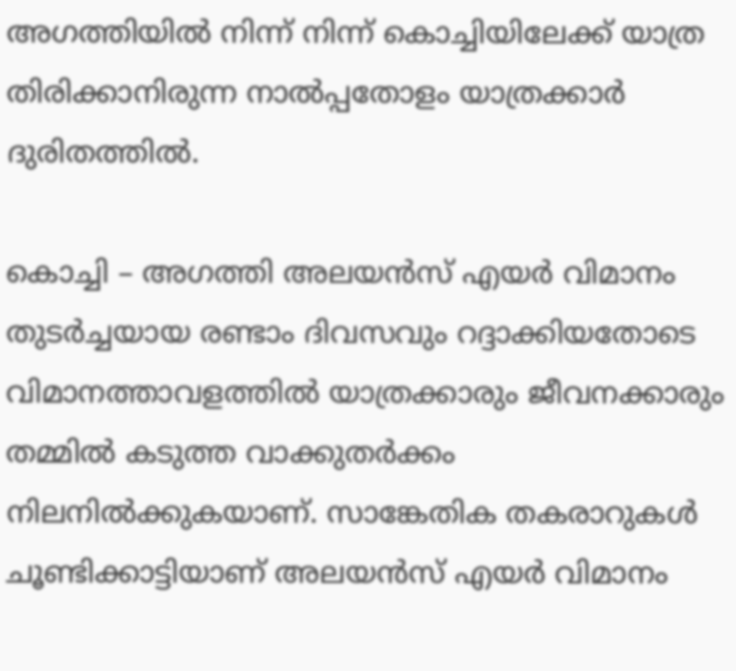അഗത്തിയിൽ നിന്ന് നിന്ന് കൊച്ചിയിലേക്ക് യാത്ര തിരിക്കാനിരുന്ന നാൽപ്പതോളം യാത്രക്കാർ ദുരിതത്തിൽ.

കൊച്ചി – അഗത്തി അലയൻസ് എയർ വിമാനം തുടർച്ചയായ രണ്ടാം ദിവസവും റദ്ദാക്കിയതോടെ വിമാനത്താവളത്തിൽ യാത്രക്കാരും ജീവനക്കാരും തമ്മിൽ കടുത്ത വാക്കുതർക്കം നിലനിൽക്കുകയാണ്. സാങ്കേതിക തകരാറുകൾ ചൂണ്ടിക്കാട്ടിയാണ് അലയൻസ് എയർ വിമാനം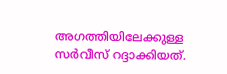അഗത്തിയിലേക്കുള്ള സർവീസ് റദ്ദാക്കിയത്.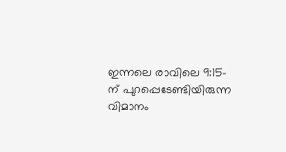ഇന്നലെ രാവിലെ 9:15-ന് പുറപ്പെടേണ്ടിയിരുന്ന വിമാനം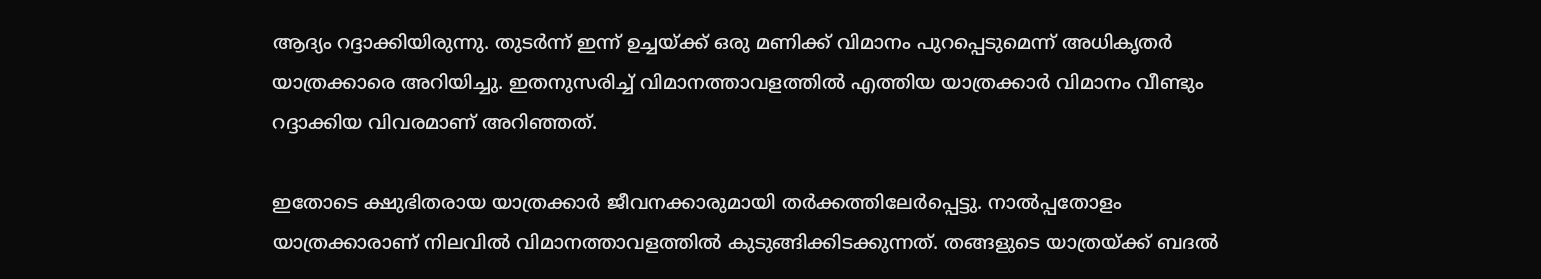ആദ്യം റദ്ദാക്കിയിരുന്നു. തുടർന്ന് ഇന്ന് ഉച്ചയ്ക്ക് ഒരു മണിക്ക് വിമാനം പുറപ്പെടുമെന്ന് അധികൃതർ യാത്രക്കാരെ അറിയിച്ചു. ഇതനുസരിച്ച് വിമാനത്താവളത്തിൽ എത്തിയ യാത്രക്കാർ വിമാനം വീണ്ടും റദ്ദാക്കിയ വിവരമാണ് അറിഞ്ഞത്.

ഇതോടെ ക്ഷുഭിതരായ യാത്രക്കാർ ജീവനക്കാരുമായി തർക്കത്തിലേർപ്പെട്ടു. നാൽപ്പതോളം യാത്രക്കാരാണ് നിലവിൽ വിമാനത്താവളത്തിൽ കുടുങ്ങിക്കിടക്കുന്നത്. തങ്ങളുടെ യാത്രയ്ക്ക് ബദൽ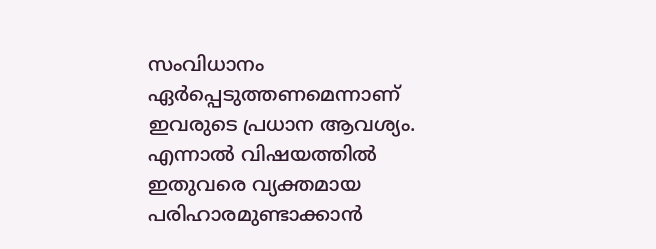സംവിധാനം ഏർപ്പെടുത്തണമെന്നാണ് ഇവരുടെ പ്രധാന ആവശ്യം. എന്നാൽ വിഷയത്തിൽ ഇതുവരെ വ്യക്തമായ പരിഹാരമുണ്ടാക്കാൻ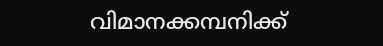വിമാനക്കമ്പനിക്ക്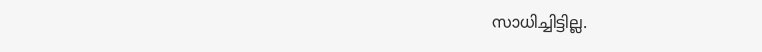സാധിച്ചിട്ടില്ല.